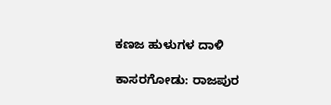ಕಣಜ ಹುಳುಗಳ ದಾಳಿ

ಕಾಸರಗೋಡು: ರಾಜಪುರ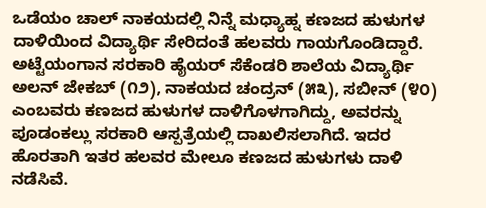ಒಡೆಯಂ ಚಾಲ್ ನಾಕಯದಲ್ಲಿ ನಿನ್ನೆ ಮಧ್ಯಾಹ್ನ ಕಣಜದ ಹುಳುಗಳ ದಾಳಿಯಿಂದ ವಿದ್ಯಾರ್ಥಿ ಸೇರಿದಂತೆ ಹಲವರು ಗಾಯಗೊಂಡಿದ್ದಾರೆ. ಅಟ್ಟೆಯಂಗಾನ ಸರಕಾರಿ ಹೈಯರ್ ಸೆಕೆಂಡರಿ ಶಾಲೆಯ ವಿದ್ಯಾರ್ಥಿ ಅಲನ್ ಜೇಕಬ್ (೧೨), ನಾಕಯದ ಚಂದ್ರನ್ (೫೩), ಸಬೀನ್ (೪೦) ಎಂಬವರು ಕಣಜದ ಹುಳುಗಳ ದಾಳಿಗೊಳಗಾಗಿದ್ದು, ಅವರನ್ನು ಪೂಡಂಕಲ್ಲು ಸರಕಾರಿ ಆಸ್ಪತ್ರೆಯಲ್ಲಿ ದಾಖಲಿಸಲಾಗಿದೆ. ಇದರ ಹೊರತಾಗಿ ಇತರ ಹಲವರ ಮೇಲೂ ಕಣಜದ ಹುಳುಗಳು ದಾಳಿ ನಡೆಸಿವೆ.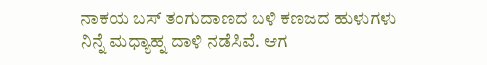ನಾಕಯ ಬಸ್ ತಂಗುದಾಣದ ಬಳಿ ಕಣಜದ ಹುಳುಗಳು ನಿನ್ನೆ ಮಧ್ಯಾಹ್ನ ದಾಳಿ ನಡೆಸಿವೆ. ಆಗ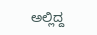ಅಲ್ಲಿದ್ದ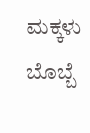ಮಕ್ಕಳು ಬೊಬ್ಬೆ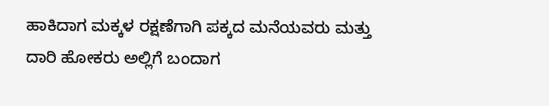ಹಾಕಿದಾಗ ಮಕ್ಕಳ ರಕ್ಷಣೆಗಾಗಿ ಪಕ್ಕದ ಮನೆಯವರು ಮತ್ತು ದಾರಿ ಹೋಕರು ಅಲ್ಲಿಗೆ ಬಂದಾಗ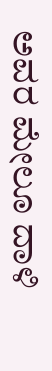ಅವರ ಮೇಲೂ ದಾಳಿ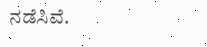ನಡೆಸಿವೆ.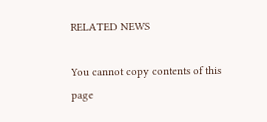RELATED NEWS

You cannot copy contents of this page